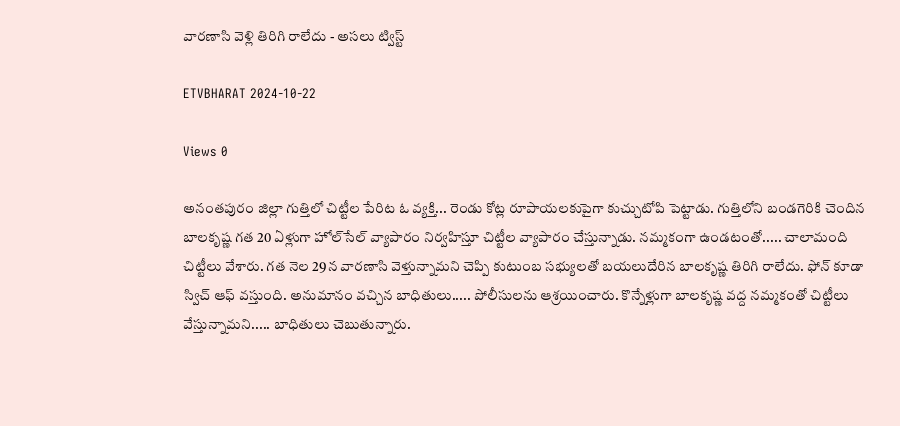వారణాసి వెళ్లి తిరిగి రాలేదు - అసలు ట్విస్ట్

ETVBHARAT 2024-10-22

Views 0

అనంతపురం జిల్లా గుత్తిలో చిట్టీల పేరిట ఓ వ్యక్తి... రెండు కోట్ల రూపాయలకుపైగా కుచ్చుటోపి పెట్టాడు. గుత్తిలోని బండగెరికి చెందిన బాలకృష్ణ గత 20 ఏళ్లుగా హోల్‌సేల్‌ వ్యాపారం నిర్వహిస్తూ చిట్టీల వ్యాపారం చేస్తున్నాడు. నమ్మకంగా ఉండటంతో..... చాలామంది చిట్టీలు వేశారు. గత నెల 29న వారణాసి వెళ్తున్నామని చెప్పి కుటుంబ సభ్యులతో బయలుదేరిన బాలకృష్ణ తిరిగి రాలేదు. ఫోన్ కూడా స్విచ్ ఆఫ్ వస్తుంది. అనుమానం వచ్చిన బాధితులు..... పోలీసులను ఆశ్రయించారు. కొన్నేళ్లుగా బాలకృష్ణ వద్ద నమ్మకంతో చిట్టీలు వేస్తున్నామని..... బాధితులు చెబుతున్నారు.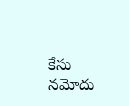కేసు నమోదు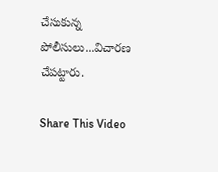చేసుకున్న పోలీసులు...విచారణ చేపట్టారు.

Share This Video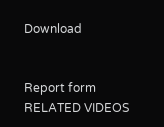Download


Report form
RELATED VIDEOS